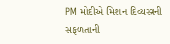PM મોદીએ મિશન દિવ્યસ્ત્રની સફળતાની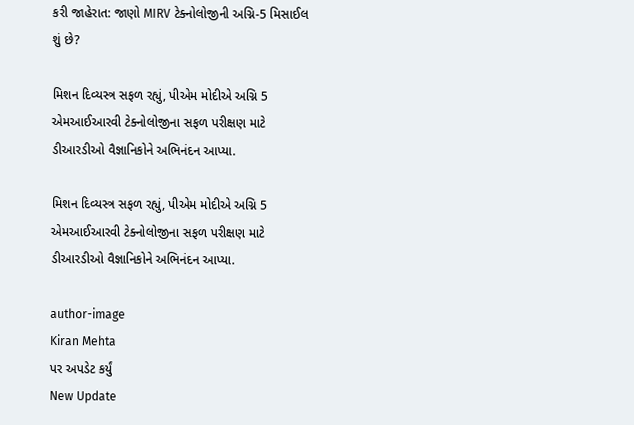કરી જાહેરાત: જાણો MIRV ટેક્નોલોજીની અગ્નિ-5 મિસાઈલ શું છે?

મિશન દિવ્યસ્ત્ર સફળ રહ્યું, પીએમ મોદીએ અગ્નિ 5 એમઆઈઆરવી ટેક્નોલોજીના સફળ પરીક્ષણ માટે ડીઆરડીઓ વૈજ્ઞાનિકોને અભિનંદન આપ્યા.

મિશન દિવ્યસ્ત્ર સફળ રહ્યું, પીએમ મોદીએ અગ્નિ 5 એમઆઈઆરવી ટેક્નોલોજીના સફળ પરીક્ષણ માટે ડીઆરડીઓ વૈજ્ઞાનિકોને અભિનંદન આપ્યા.

author-image
Kiran Mehta
પર અપડેટ કર્યું
New Update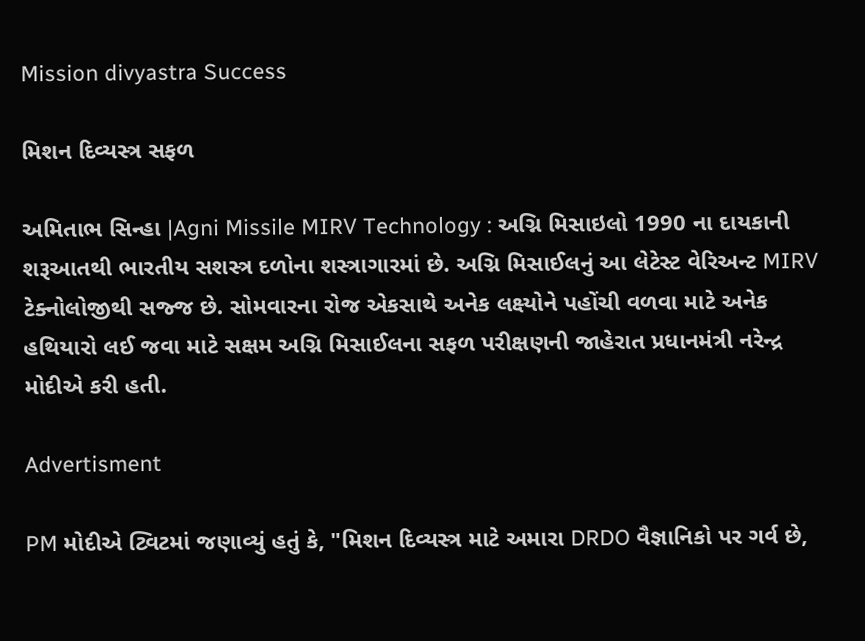Mission divyastra Success

મિશન દિવ્યસ્ત્ર સફળ

અમિતાભ સિન્હા |Agni Missile MIRV Technology : અગ્નિ મિસાઇલો 1990 ના દાયકાની શરૂઆતથી ભારતીય સશસ્ત્ર દળોના શસ્ત્રાગારમાં છે. અગ્નિ મિસાઈલનું આ લેટેસ્ટ વેરિઅન્ટ MIRV ટેક્નોલોજીથી સજ્જ છે. સોમવારના રોજ એકસાથે અનેક લક્ષ્યોને પહોંચી વળવા માટે અનેક હથિયારો લઈ જવા માટે સક્ષમ અગ્નિ મિસાઈલના સફળ પરીક્ષણની જાહેરાત પ્રધાનમંત્રી નરેન્દ્ર મોદીએ કરી હતી.

Advertisment

PM મોદીએ ટ્વિટમાં જણાવ્યું હતું કે, "મિશન દિવ્યસ્ત્ર માટે અમારા DRDO વૈજ્ઞાનિકો પર ગર્વ છે,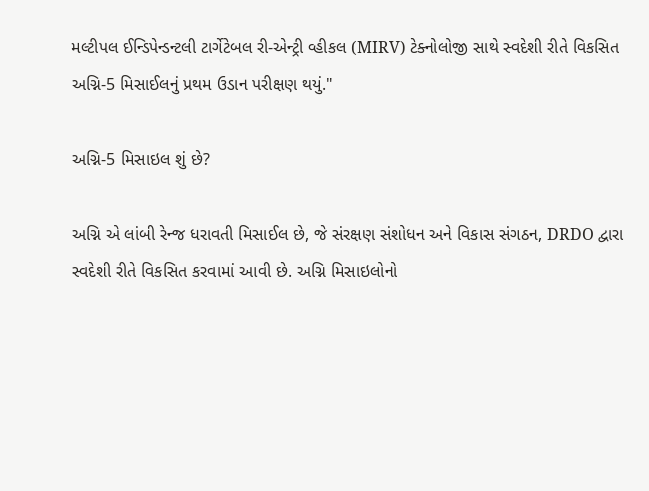મલ્ટીપલ ઈન્ડિપેન્ડન્ટલી ટાર્ગેટેબલ રી-એન્ટ્રી વ્હીકલ (MIRV) ટેક્નોલોજી સાથે સ્વદેશી રીતે વિકસિત અગ્નિ-5 મિસાઈલનું પ્રથમ ઉડાન પરીક્ષણ થયું."

અગ્નિ-5 મિસાઇલ શું છે?

અગ્નિ એ લાંબી રેન્જ ધરાવતી મિસાઈલ છે, જે સંરક્ષણ સંશોધન અને વિકાસ સંગઠન, DRDO દ્વારા સ્વદેશી રીતે વિકસિત કરવામાં આવી છે. અગ્નિ મિસાઇલોનો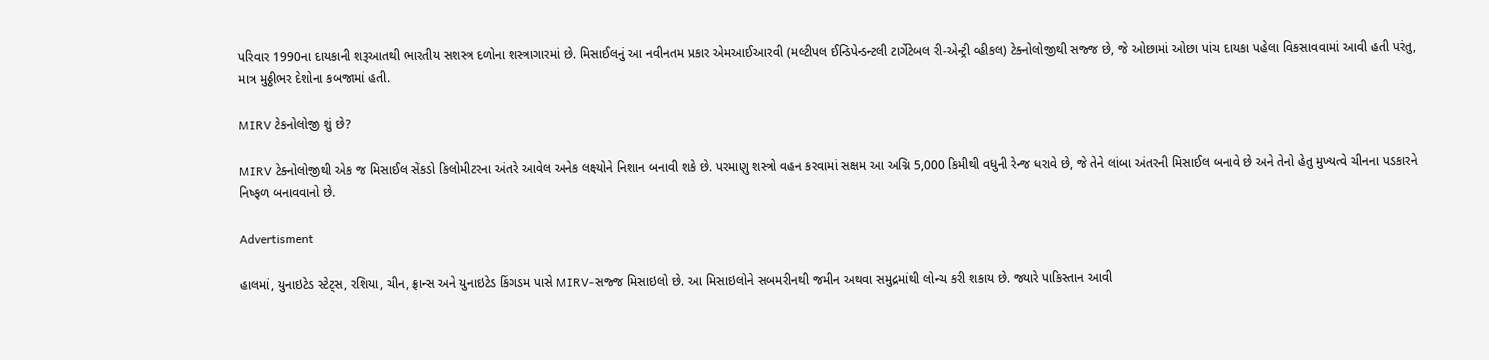પરિવાર 1990ના દાયકાની શરૂઆતથી ભારતીય સશસ્ત્ર દળોના શસ્ત્રાગારમાં છે. મિસાઈલનું આ નવીનતમ પ્રકાર એમઆઈઆરવી (મલ્ટીપલ ઈન્ડિપેન્ડન્ટલી ટાર્ગેટેબલ રી-એન્ટ્રી વ્હીકલ) ટેક્નોલોજીથી સજ્જ છે, જે ઓછામાં ઓછા પાંચ દાયકા પહેલા વિકસાવવામાં આવી હતી પરંતુ, માત્ર મુઠ્ઠીભર દેશોના કબજામાં હતી.

MIRV ટેકનોલોજી શું છે?

MIRV ટેક્નોલોજીથી એક જ મિસાઈલ સેંકડો કિલોમીટરના અંતરે આવેલ અનેક લક્ષ્યોને નિશાન બનાવી શકે છે. પરમાણુ શસ્ત્રો વહન કરવામાં સક્ષમ આ અગ્નિ 5,000 કિમીથી વધુની રેન્જ ધરાવે છે, જે તેને લાંબા અંતરની મિસાઈલ બનાવે છે અને તેનો હેતુ મુખ્યત્વે ચીનના પડકારને નિષ્ફળ બનાવવાનો છે.

Advertisment

હાલમાં, યુનાઇટેડ સ્ટેટ્સ, રશિયા, ચીન, ફ્રાન્સ અને યુનાઇટેડ કિંગડમ પાસે MIRV-સજ્જ મિસાઇલો છે. આ મિસાઇલોને સબમરીનથી જમીન અથવા સમુદ્રમાંથી લોન્ચ કરી શકાય છે. જ્યારે પાકિસ્તાન આવી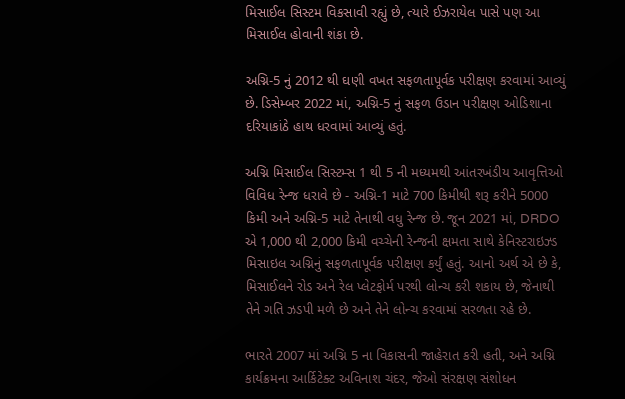મિસાઈલ સિસ્ટમ વિકસાવી રહ્યું છે, ત્યારે ઈઝરાયેલ પાસે પણ આ મિસાઈલ હોવાની શંકા છે.

અગ્નિ-5 નું 2012 થી ઘણી વખત સફળતાપૂર્વક પરીક્ષણ કરવામાં આવ્યું છે. ડિસેમ્બર 2022 માં, અગ્નિ-5 નું સફળ ઉડાન પરીક્ષણ ઓડિશાના દરિયાકાંઠે હાથ ધરવામાં આવ્યું હતું.

અગ્નિ મિસાઈલ સિસ્ટમ્સ 1 થી 5 ની મધ્યમથી આંતરખંડીય આવૃત્તિઓ વિવિધ રેન્જ ધરાવે છે - અગ્નિ-1 માટે 700 કિમીથી શરૂ કરીને 5000 કિમી અને અગ્નિ-5 માટે તેનાથી વધુ રેન્જ છે. જૂન 2021 માં, DRDO એ 1,000 થી 2,000 કિમી વચ્ચેની રેન્જની ક્ષમતા સાથે કેનિસ્ટરાઇઝ્ડ મિસાઇલ અગ્નિનું સફળતાપૂર્વક પરીક્ષણ કર્યું હતું. આનો અર્થ એ છે કે, મિસાઈલને રોડ અને રેલ પ્લેટફોર્મ પરથી લોન્ચ કરી શકાય છે, જેનાથી તેને ગતિ ઝડપી મળે છે અને તેને લોન્ચ કરવામાં સરળતા રહે છે.

ભારતે 2007 માં અગ્નિ 5 ના વિકાસની જાહેરાત કરી હતી, અને અગ્નિ કાર્યક્રમના આર્કિટેક્ટ અવિનાશ ચંદર, જેઓ સંરક્ષણ સંશોધન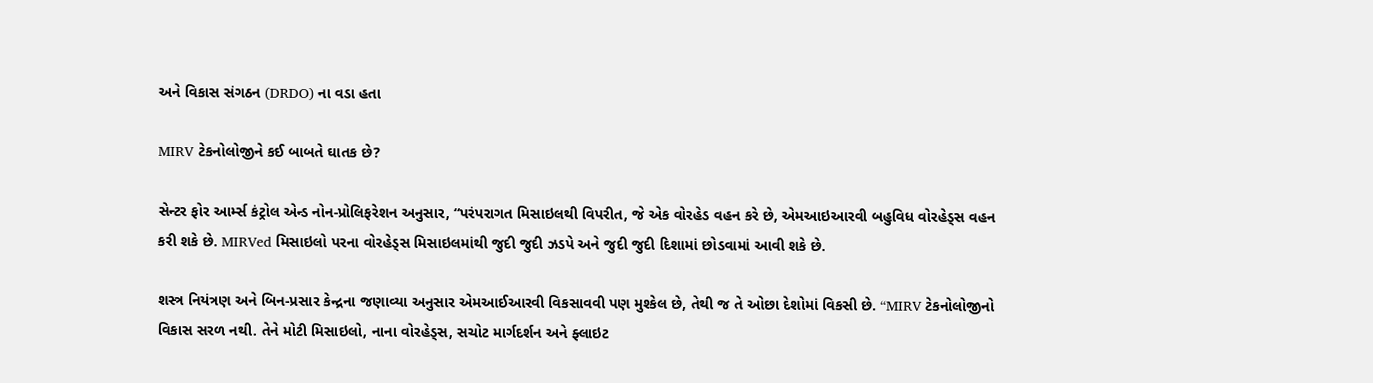અને વિકાસ સંગઠન (DRDO) ના વડા હતા

MIRV ટેકનોલોજીને કઈ બાબતે ઘાતક છે?

સેન્ટર ફોર આર્મ્સ કંટ્રોલ એન્ડ નોન-પ્રોલિફરેશન અનુસાર, “પરંપરાગત મિસાઇલથી વિપરીત, જે એક વોરહેડ વહન કરે છે, એમઆઇઆરવી બહુવિધ વોરહેડ્સ વહન કરી શકે છે. MIRVed મિસાઇલો પરના વોરહેડ્સ મિસાઇલમાંથી જુદી જુદી ઝડપે અને જુદી જુદી દિશામાં છોડવામાં આવી શકે છે.

શસ્ત્ર નિયંત્રણ અને બિન-પ્રસાર કેન્દ્રના જણાવ્યા અનુસાર એમઆઈઆરવી વિકસાવવી પણ મુશ્કેલ છે, તેથી જ તે ઓછા દેશોમાં વિકસી છે. “MIRV ટેકનોલોજીનો વિકાસ સરળ નથી. તેને મોટી મિસાઇલો, નાના વોરહેડ્સ, સચોટ માર્ગદર્શન અને ફ્લાઇટ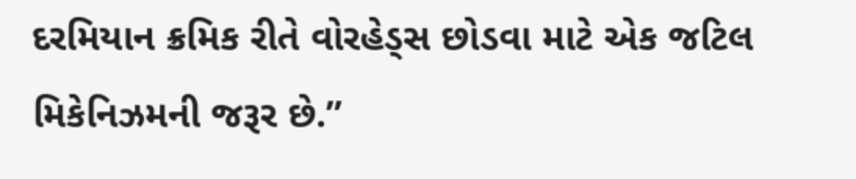દરમિયાન ક્રમિક રીતે વોરહેડ્સ છોડવા માટે એક જટિલ મિકેનિઝમની જરૂર છે.”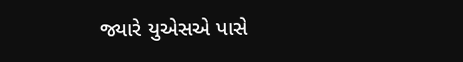જ્યારે યુએસએ પાસે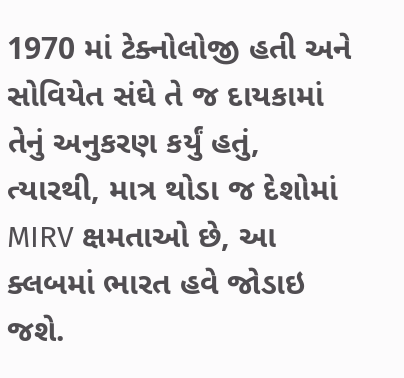1970 માં ટેક્નોલોજી હતી અને સોવિયેત સંઘે તે જ દાયકામાં તેનું અનુકરણ કર્યું હતું, ત્યારથી, માત્ર થોડા જ દેશોમાં MIRV ક્ષમતાઓ છે, આ ક્લબમાં ભારત હવે જોડાઇ જશે.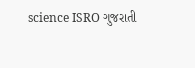science ISRO ગુજરાતી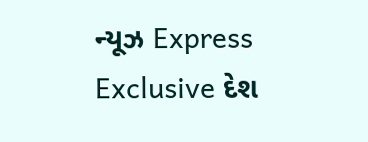ન્યૂઝ Express Exclusive દેશ